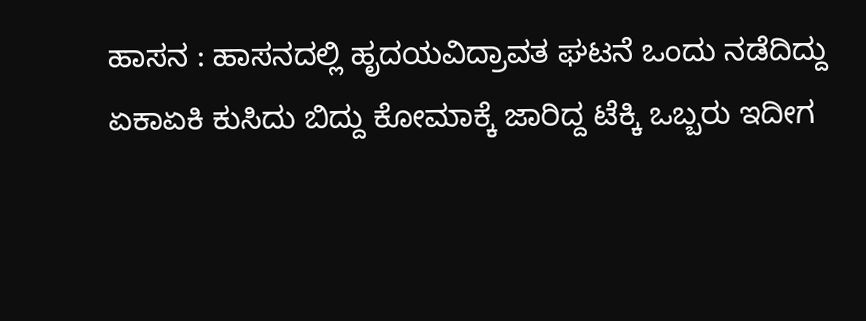ಹಾಸನ : ಹಾಸನದಲ್ಲಿ ಹೃದಯವಿದ್ರಾವತ ಘಟನೆ ಒಂದು ನಡೆದಿದ್ದು ಏಕಾಏಕಿ ಕುಸಿದು ಬಿದ್ದು ಕೋಮಾಕ್ಕೆ ಜಾರಿದ್ದ ಟೆಕ್ಕಿ ಒಬ್ಬರು ಇದೀಗ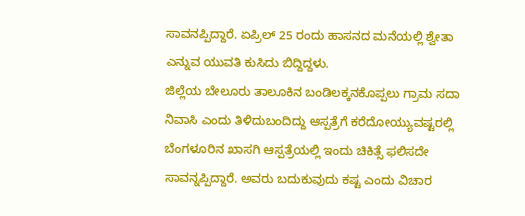ಸಾವನಪ್ಪಿದ್ದಾರೆ. ಏಪ್ರಿಲ್ 25 ರಂದು ಹಾಸನದ ಮನೆಯಲ್ಲಿ ಶ್ವೇತಾ ಎನ್ನುವ ಯುವತಿ ಕುಸಿದು ಬಿದ್ದಿದ್ದಳು.
ಜಿಲ್ಲೆಯ ಬೇಲೂರು ತಾಲೂಕಿನ ಬಂಡಿಲಕ್ಕನಕೊಪ್ಪಲು ಗ್ರಾಮ ಸದಾ ನಿವಾಸಿ ಎಂದು ತಿಳಿದುಬಂದಿದ್ದು ಆಸ್ಪತ್ರೆಗೆ ಕರೆದೋಯ್ಯುವಷ್ಟರಲ್ಲಿ ಬೆಂಗಳೂರಿನ ಖಾಸಗಿ ಆಸ್ಪತ್ರೆಯಲ್ಲಿ ಇಂದು ಚಿಕಿತ್ಸೆ ಫಲಿಸದೇ ಸಾವನ್ನಪ್ಪಿದ್ದಾರೆ. ಅವರು ಬದುಕುವುದು ಕಷ್ಟ ಎಂದು ವಿಚಾರ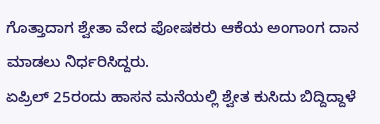ಗೊತ್ತಾದಾಗ ಶ್ವೇತಾ ವೇದ ಪೋಷಕರು ಆಕೆಯ ಅಂಗಾಂಗ ದಾನ ಮಾಡಲು ನಿರ್ಧರಿಸಿದ್ದರು.
ಏಪ್ರಿಲ್ 25ರಂದು ಹಾಸನ ಮನೆಯಲ್ಲಿ ಶ್ವೇತ ಕುಸಿದು ಬಿದ್ದಿದ್ದಾಳೆ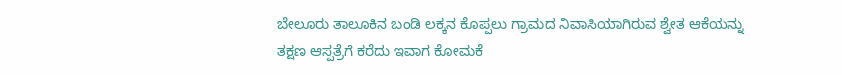ಬೇಲೂರು ತಾಲೂಕಿನ ಬಂಡಿ ಲಕ್ಕನ ಕೊಪ್ಪಲು ಗ್ರಾಮದ ನಿವಾಸಿಯಾಗಿರುವ ಶ್ವೇತ ಆಕೆಯನ್ನು ತಕ್ಷಣ ಆಸ್ಪತ್ರೆಗೆ ಕರೆದು ಇವಾಗ ಕೋಮಕೆ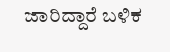ಜಾರಿದ್ದಾರೆ ಬಳಿಕ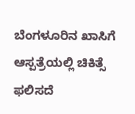ಬೆಂಗಳೂರಿನ ಖಾಸಿಗೆ ಆಸ್ಪತ್ರೆಯಲ್ಲಿ ಚಿಕಿತ್ಸೆ ಫಲಿಸದೆ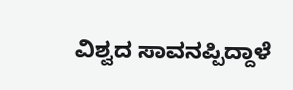ವಿಶ್ವದ ಸಾವನಪ್ಪಿದ್ದಾಳೆ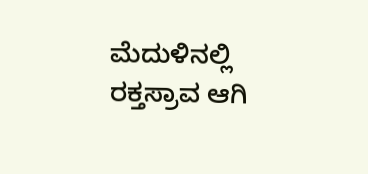ಮೆದುಳಿನಲ್ಲಿ ರಕ್ತಸ್ರಾವ ಆಗಿ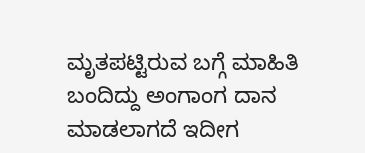ಮೃತಪಟ್ಟಿರುವ ಬಗ್ಗೆ ಮಾಹಿತಿ ಬಂದಿದ್ದು ಅಂಗಾಂಗ ದಾನ ಮಾಡಲಾಗದೆ ಇದೀಗ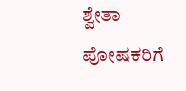ಶ್ವೇತಾ ಪೋಷಕರಿಗೆ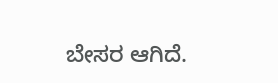ಬೇಸರ ಆಗಿದೆ.